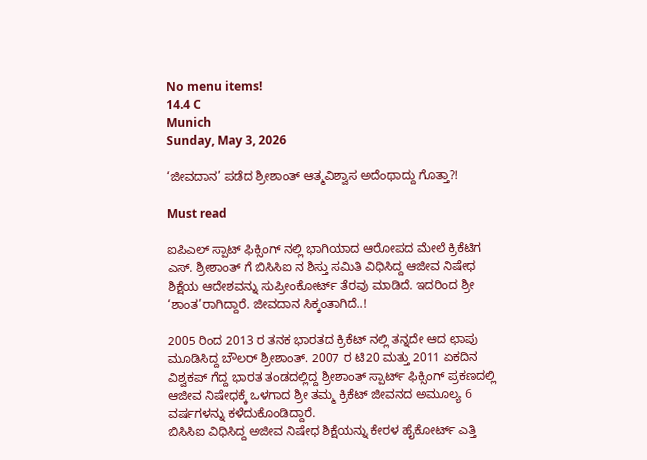No menu items!
14.4 C
Munich
Sunday, May 3, 2026

‘ಜೀವದಾನ’ ಪಡೆದ ಶ್ರೀಶಾಂತ್ ಆತ್ಮವಿಶ್ವಾಸ ಅದೆಂಥಾದ್ದು ಗೊತ್ತಾ?!

Must read

ಐಪಿಎಲ್ ಸ್ಪಾಟ್ ಫಿಕ್ಸಿಂಗ್ ನಲ್ಲಿ ಭಾಗಿಯಾದ ಆರೋಪದ ಮೇಲೆ ಕ್ರಿಕೆಟಿಗ ಎಸ್. ಶ್ರೀಶಾಂತ್ ಗೆ ಬಿಸಿಸಿಐ ನ‌ ಶಿಸ್ತು ಸಮಿತಿ ವಿಧಿಸಿದ್ದ ಆಜೀವ ನಿಷೇಧ ಶಿಕ್ಷೆಯ ಆದೇಶವನ್ನು ಸುಪ್ರೀಂಕೋರ್ಟ್ ತೆರವು ಮಾಡಿದೆ. ಇದರಿಂದ ಶ್ರೀ ‘ಶಾಂತ’ರಾಗಿದ್ದಾರೆ. ಜೀವದಾನ ಸಿಕ್ಕಂತಾಗಿದೆ..!

2005 ರಿಂದ 2013 ರ ತನಕ ಭಾರತದ ಕ್ರಿಕೆಟ್ ನಲ್ಲಿ ತನ್ನದೇ ಆದ ಛಾಪು ಮೂಡಿಸಿದ್ದ ಬೌಲರ್ ಶ್ರೀಶಾಂತ್. 2007 ರ ಟಿ20 ಮತ್ತು 2011 ಏಕದಿನ ವಿಶ್ವಕಪ್ ಗೆದ್ದ ಭಾರತ ತಂಡದಲ್ಲಿದ್ದ ಶ್ರೀಶಾಂತ್ ಸ್ಪಾರ್ಟ್ ಫಿಕ್ಸಿಂಗ್ ಪ್ರಕಣದಲ್ಲಿ ಆಜೀವ ನಿಷೇಧಕ್ಕೆ ಒಳಗಾದ ಶ್ರೀ ತಮ್ಮ ಕ್ರಿಕೆಟ್ ಜೀವನದ ಅಮೂಲ್ಯ 6 ವರ್ಷಗಳನ್ನು ಕಳೆದುಕೊಂಡಿದ್ದಾರೆ.
ಬಿಸಿಸಿಐ ವಿಧಿಸಿದ್ದ ಅಜೀವ ನಿಷೇಧ ಶಿಕ್ಷೆಯನ್ನು ಕೇರಳ ಹೈಕೋರ್ಟ್ ಎತ್ತಿ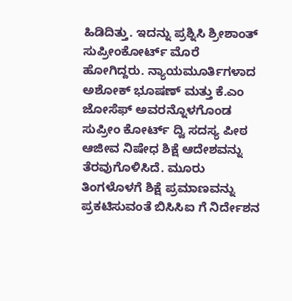ಹಿಡಿದಿತ್ತು. ಇದನ್ನು ಪ್ರಶ್ನಿಸಿ ಶ್ರೀಶಾಂತ್ ಸುಪ್ರೀಂಕೋರ್ಟ್ ಮೊರೆ ಹೋಗಿದ್ದರು. ನ್ಯಾಯಮೂರ್ತಿಗಳಾದ ಅಶೋಕ್ ಭೂಷಣ್ ಮತ್ತು ಕೆ.ಎಂ ಜೋಸೆಫ್ ಅವರನ್ನೊಳಗೊಂಡ ಸುಪ್ರೀಂ ಕೋರ್ಟ್ ದ್ವಿ ಸದಸ್ಯ ಪೀಠ ಆಜೀವ ನಿಷೇಧ ಶಿಕ್ಷೆ ಆದೇಶವನ್ನು ತೆರವುಗೊಳಿಸಿದೆ. ಮೂರು ತಿಂಗಳೊಳಗೆ ಶಿಕ್ಷೆ ಪ್ರಮಾಣವನ್ನು ಪ್ರಕಟಿಸುವಂತೆ ಬಿಸಿಸಿಐ ಗೆ ನಿರ್ದೇಶನ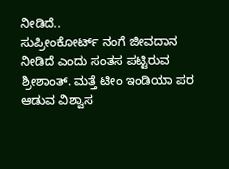ನೀಡಿದೆ..
ಸುಪ್ರೀಂಕೋರ್ಟ್ ನಂಗೆ ಜೀವದಾನ ನೀಡಿದೆ ಎಂದು ಸಂತಸ ಪಟ್ಟಿರುವ ಶ್ರೀಶಾಂತ್. ಮತ್ತೆ ಟೀಂ ಇಂಡಿಯಾ ಪರ ಆಡುವ ವಿಶ್ವಾಸ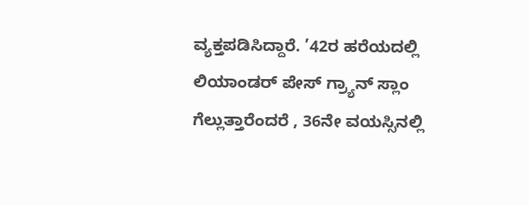ವ್ಯಕ್ತಪಡಿಸಿದ್ದಾರೆ. ’42ರ ಹರೆಯದಲ್ಲಿ ಲಿಯಾಂಡರ್ ಪೇಸ್ ಗ್ರ್ಯಾನ್ ಸ್ಲಾಂ ಗೆಲ್ಲುತ್ತಾರೆಂದರೆ , 36ನೇ ವಯಸ್ಸಿನಲ್ಲಿ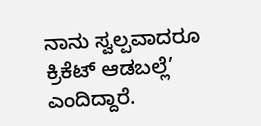ನಾನು ಸ್ವಲ್ಪವಾದರೂ ಕ್ರಿಕೆಟ್ ಆಡಬಲ್ಲೆ’ ಎಂದಿದ್ದಾರೆ.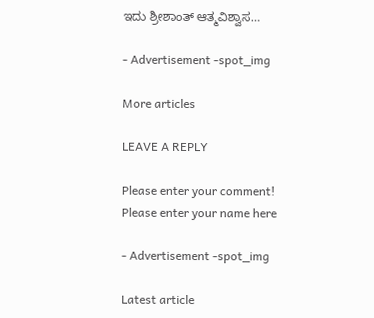ಇದು ಶ್ರೀಶಾಂತ್ ಆತ್ಮವಿಶ್ವಾಸ…

- Advertisement -spot_img

More articles

LEAVE A REPLY

Please enter your comment!
Please enter your name here

- Advertisement -spot_img

Latest article